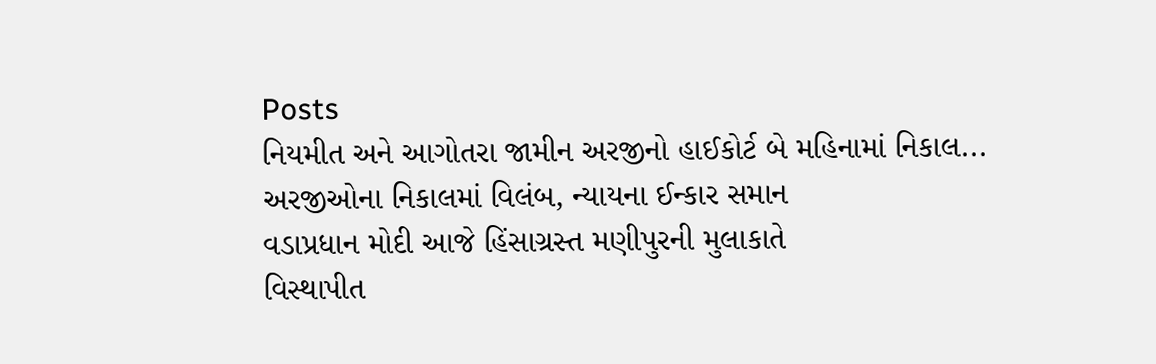Posts
નિયમીત અને આગોતરા જામીન અરજીનો હાઈકોર્ટ બે મહિનામાં નિકાલ...
અરજીઓના નિકાલમાં વિલંબ, ન્યાયના ઈન્કાર સમાન
વડાપ્રધાન મોદી આજે હિંસાગ્રસ્ત મણીપુરની મુલાકાતે
વિસ્થાપીત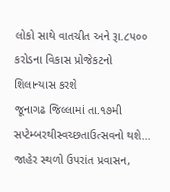લોકો સાથે વાતચીત અને રૂા.૮પ૦૦ કરોડના વિકાસ પ્રોજેકટનો શિલાન્યાસ કરશે
જૂનાગઢ જિલ્લામાં તા.૧૭મી સપ્ટેમ્બરથીસ્વચ્છતાઉત્સવનો થશે...
જાહેર સ્થળો ઉપરાંત પ્રવાસન,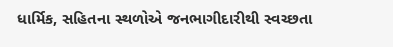ધાર્મિક, સહિતના સ્થળોએ જનભાગીદારીથી સ્વચ્છતા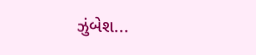ઝુંબેશ...